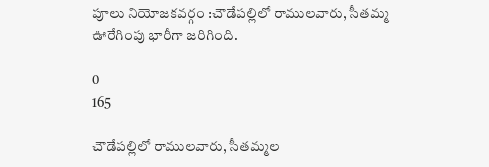పూలు నియోజకవర్గం :చౌడేపల్లిలో రాములవారు, సీతమ్మ ఊరేగింపు భారీగా జరిగింది.

0
165

చౌడేపల్లిలో రాములవారు, సీతమ్మల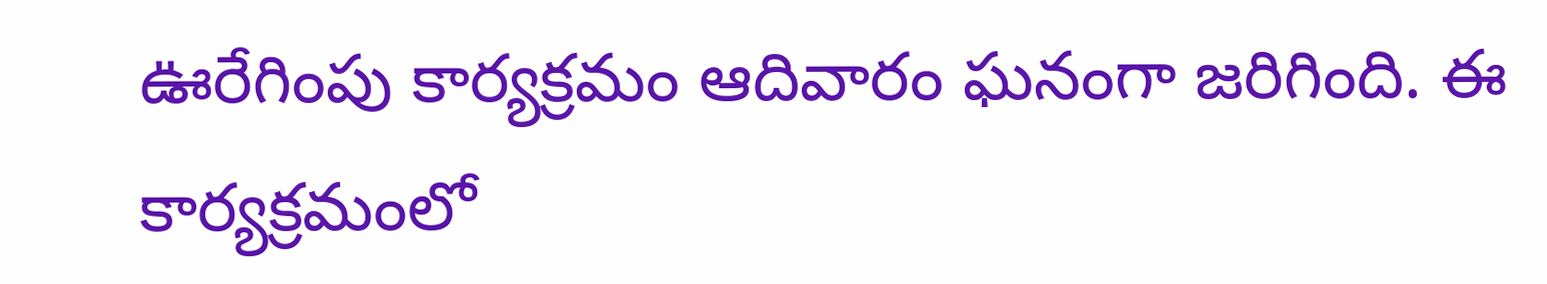ఊరేగింపు కార్యక్రమం ఆదివారం ఘనంగా జరిగింది. ఈ కార్యక్రమంలో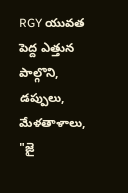RGY యువత పెద్ద ఎత్తున పాల్గొని, డప్పులు, మేళతాళాలు, "జై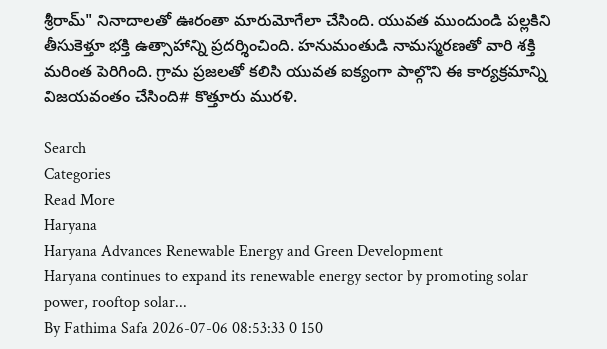శ్రీరామ్" నినాదాలతో ఊరంతా మారుమోగేలా చేసింది. యువత ముందుండి పల్లకిని తీసుకెళ్తూ భక్తి ఉత్సాహాన్ని ప్రదర్శించింది. హనుమంతుడి నామస్మరణతో వారి శక్తి మరింత పెరిగింది. గ్రామ ప్రజలతో కలిసి యువత ఐక్యంగా పాల్గొని ఈ కార్యక్రమాన్ని విజయవంతం చేసింది# కొత్తూరు మురళి.

Search
Categories
Read More
Haryana
Haryana Advances Renewable Energy and Green Development
Haryana continues to expand its renewable energy sector by promoting solar power, rooftop solar...
By Fathima Safa 2026-07-06 08:53:33 0 150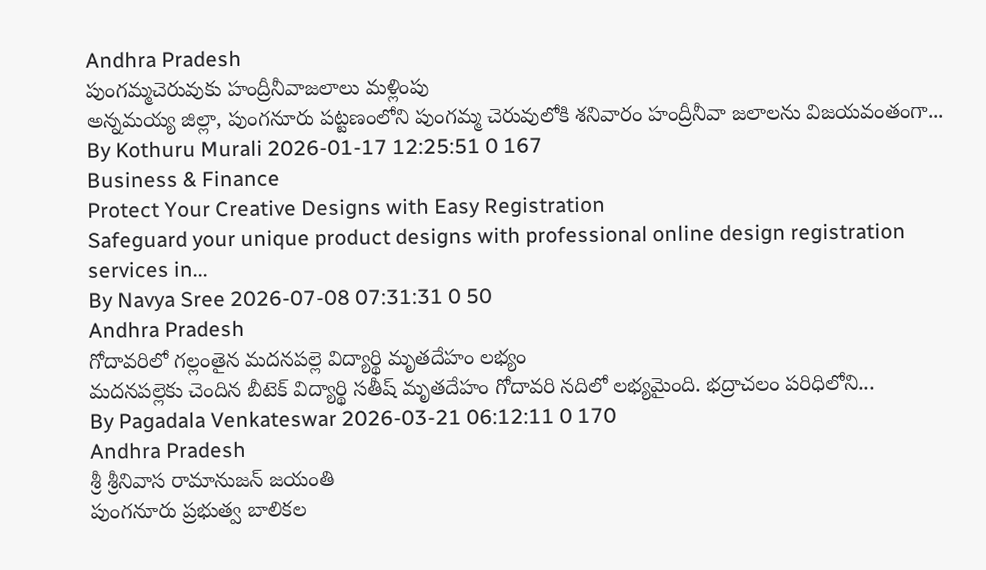Andhra Pradesh
పుంగమ్మచెరువుకు హంద్రీనీవాజలాలు మళ్లింపు
అన్నమయ్య జిల్లా, పుంగనూరు పట్టణంలోని పుంగమ్మ చెరువులోకి శనివారం హంద్రీనీవా జలాలను విజయవంతంగా...
By Kothuru Murali 2026-01-17 12:25:51 0 167
Business & Finance
Protect Your Creative Designs with Easy Registration
Safeguard your unique product designs with professional online design registration services in...
By Navya Sree 2026-07-08 07:31:31 0 50
Andhra Pradesh
గోదావరిలో గల్లంతైన మదనపల్లె విద్యార్థి మృతదేహం లభ్యం
మదనపల్లెకు చెందిన బీటెక్ విద్యార్థి సతీష్ మృతదేహం గోదావరి నదిలో లభ్యమైంది. భద్రాచలం పరిధిలోని...
By Pagadala Venkateswar 2026-03-21 06:12:11 0 170
Andhra Pradesh
శ్రీ శ్రీనివాస రామానుజన్ జయంతి
పుంగనూరు ప్రభుత్వ బాలికల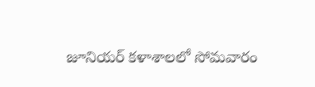జూనియర్ కళాశాలలో సోమవారం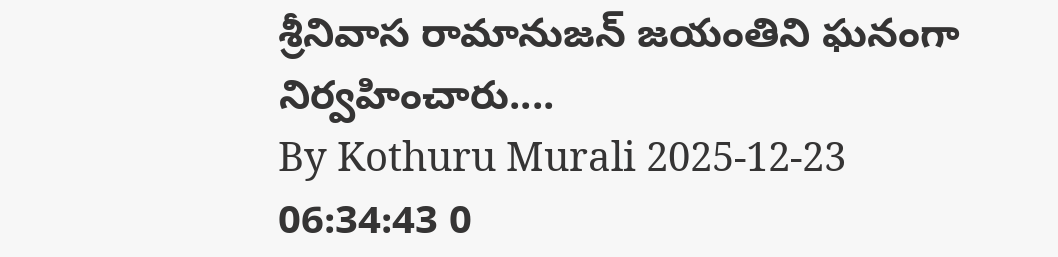శ్రీనివాస రామానుజన్ జయంతిని ఘనంగా నిర్వహించారు....
By Kothuru Murali 2025-12-23 06:34:43 0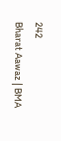242
Bharat Aawaz | BMA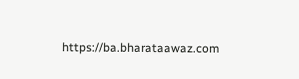https://ba.bharataawaz.com